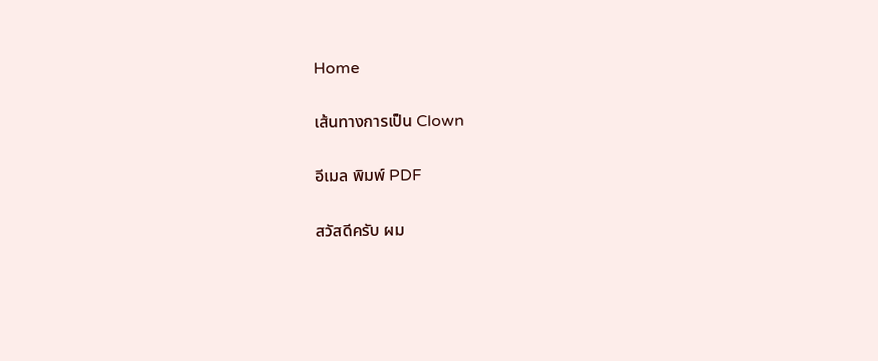Home

เส้นทางการเป็น Clown

อีเมล พิมพ์ PDF

สวัสดีครับ ผม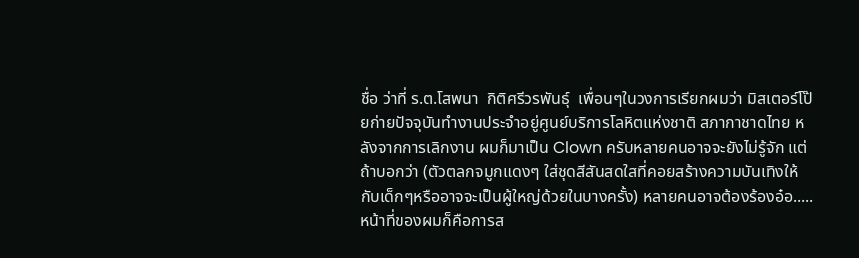ชื่อ ว่าที่ ร.ต.โสพนา  กิติศรีวรพันธุ์  เพื่อนๆในวงการเรียกผมว่า มิสเตอร์โป๊ยก่ายปัจจุบันทำงานประจำอยู่ศูนย์บริการโลหิตแห่งชาติ สภากาชาดไทย หลังจากการเลิกงาน ผมก็มาเป็น Clown ครับหลายคนอาจจะยังไม่รู้จัก แต่ถ้าบอกว่า (ตัวตลกจมูกแดงๆ ใส่ชุดสีสันสดใสที่คอยสร้างความบันเทิงให้กับเด็กๆหรืออาจจะเป็นผู้ใหญ่ด้วยในบางครั้ง) หลายคนอาจต้องร้องอ๋อ.....  หน้าที่ของผมก็คือการส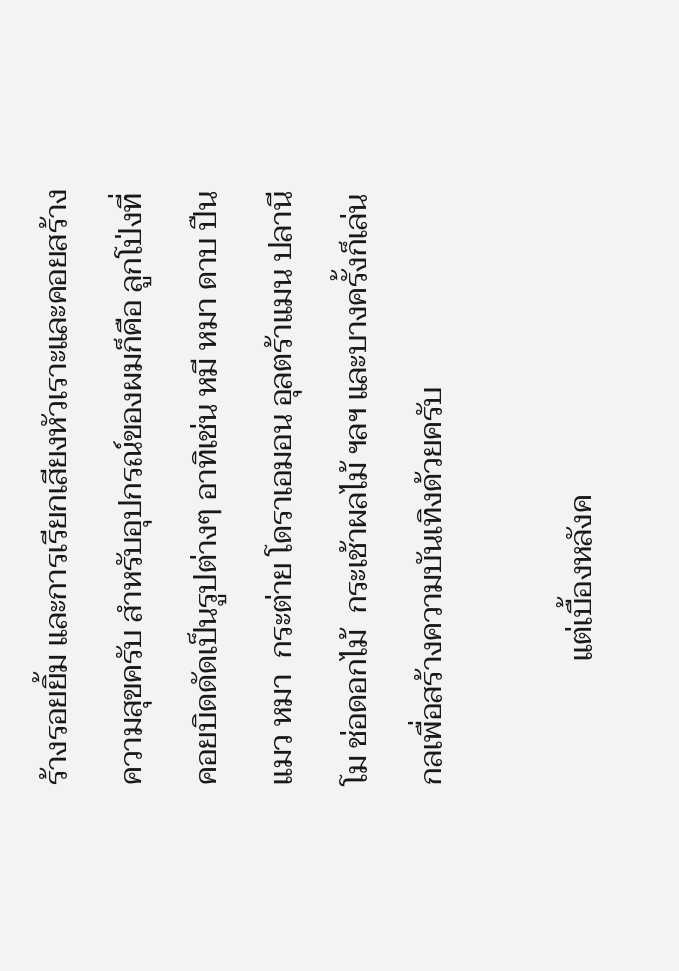ร้างรอยยิ้ม และการเรียกเสียงหัวเราะและคอยสร้างความสุขครับ สำหรับอุปกรณ์ของผมก็คือ ลูกโป่งที่คอยบิดดัดเป็นรูปต่างๆ อาทิเช่น หมี หมา ดาบ ปืน แมว หมา  กระต่าย โดราเอมอน อุลตร้าแมน ปลานีโม ช่อดอกไม้  กระเช้าผลไม้ ฯลฯ และบางครั้งก็เล่นกลเพื่อสร้างความบันเทิงด้วยครับ

                แต่เบื้องหลังค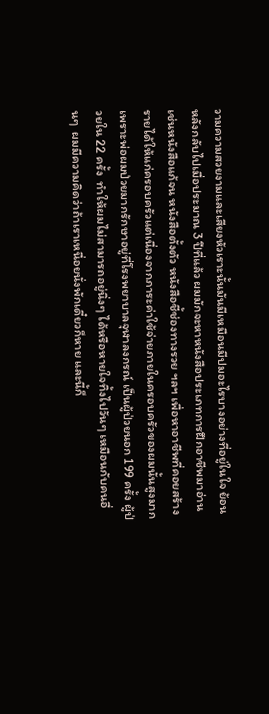วามความสวยงามและเสียงหัวเราะนั้นมันมีเหมือนมีปมอะไรบางอย่างที่อยู่ในใจ ย้อนหลังกลับไปเมื่อประมาณ 3 ปีที่แล้ว ผมมักจะหาหนังสือประเภทการฝึกอาชีพมาอ่านเช่นหนังสือแก้จน หนังสือตั้งตัว หนังสือชี้ช่องทางรวย ฯลฯ เพื่อหาอาชีพที่คอยสร้างรายได้ให้แก่ครอบครัวแต่เนื่องจากภาระค่าใช้จ่ายภายในครอบครัวของผมนั้นสูงมาก  เพราะพ่อผมป่วยมากรักษาอยู่ที่โรงพยาบาลจุฬาลงกรณ์ เป็นผู้ป่วยนอก 199 ครั้ง ผู้ป่วยใน 22 ครั้ง  ทำให้ผมไม่สามารถอยู่นิ่งๆ ได้หรือหายใจทิ้งไปวันๆ เหมือนกับคนอื่นๆ  ผมมีความคิดว่าถ้าเราเหนื่อยนั่งพักเดี๋ยวก็หาย และนี้ก็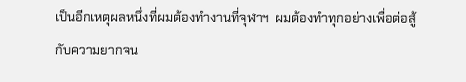เป็นอีกเหตุผลหนึ่งที่ผมต้องทำงานที่จุฬาฯ  ผมต้องทำทุกอย่างเพื่อต่อสู้กับความยากจน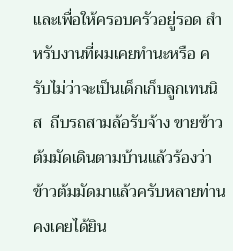และเพื่อให้ครอบครัวอยู่รอด สำหรับงานที่ผมเคยทำนะหรือ ครับไม่ว่าจะเป็นเด็กเก็บลูกเทนนิส  ถีบรถสามล้อรับจ้าง ขายข้าวต้มมัดเดินตามบ้านแล้วร้องว่า ข้าวต้มมัดมาแล้วครับหลายท่านคงเคยได้ยิน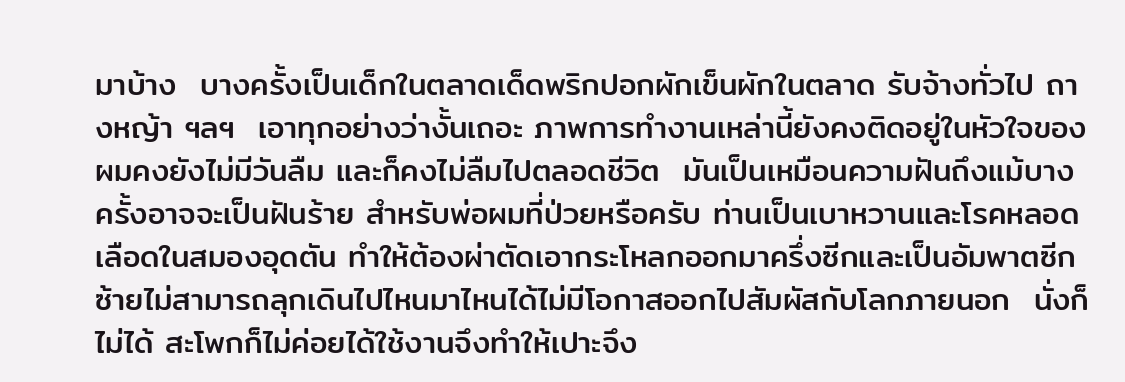มาบ้าง  บางครั้งเป็นเด็กในตลาดเด็ดพริกปอกผักเข็นผักในตลาด รับจ้างทั่วไป ถางหญ้า ฯลฯ  เอาทุกอย่างว่างั้นเถอะ ภาพการทำงานเหล่านี้ยังคงติดอยู่ในหัวใจของผมคงยังไม่มีวันลืม และก็คงไม่ลืมไปตลอดชีวิต  มันเป็นเหมือนความฝันถึงแม้บางครั้งอาจจะเป็นฝันร้าย สำหรับพ่อผมที่ป่วยหรือครับ ท่านเป็นเบาหวานและโรคหลอดเลือดในสมองอุดตัน ทำให้ต้องผ่าตัดเอากระโหลกออกมาครึ่งซีกและเป็นอัมพาตซีกซ้ายไม่สามารถลุกเดินไปไหนมาไหนได้ไม่มีโอกาสออกไปสัมผัสกับโลกภายนอก  นั่งก็ไม่ได้ สะโพกก็ไม่ค่อยได้ใช้งานจึงทำให้เปาะจึง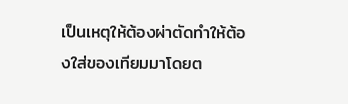เป็นเหตุให้ต้องผ่าตัดทำให้ต้องใส่ของเทียมมาโดยต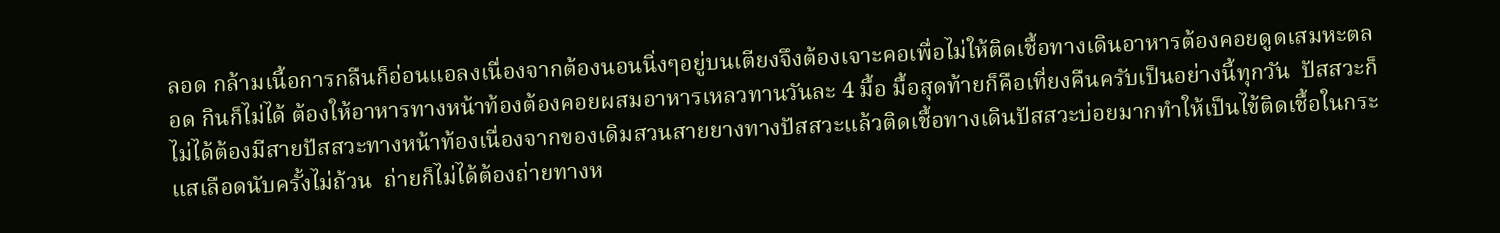ลอด กล้ามเนี้อการกลืนก็อ่อนแอลงเนื่องจากต้องนอนนิ่งๆอยู่บนเตียงจึงต้องเจาะคอเพื่อไม่ให้ติดเชื้อทางเดินอาหารต้องคอยดูดเสมหะตลอด กินก็ไม่ได้ ต้องให้อาหารทางหน้าท้องต้องคอยผสมอาหารเหลวทานวันละ 4 มื้อ มื้อสุดท้ายก็คือเที่ยงคืนครับเป็นอย่างนี้ทุกวัน  ปัสสวะก็ไม่ได้ต้องมีสายปัสสวะทางหน้าท้องเนื่องจากของเดิมสวนสายยางทางปัสสวะแล้วติดเชื้อทางเดินปัสสวะบ่อยมากทำให้เป็นไข้ติดเชื้อในกระแสเลือดนับครั้งไม่ถ้วน  ถ่ายก็ไม่ได้ต้องถ่ายทางห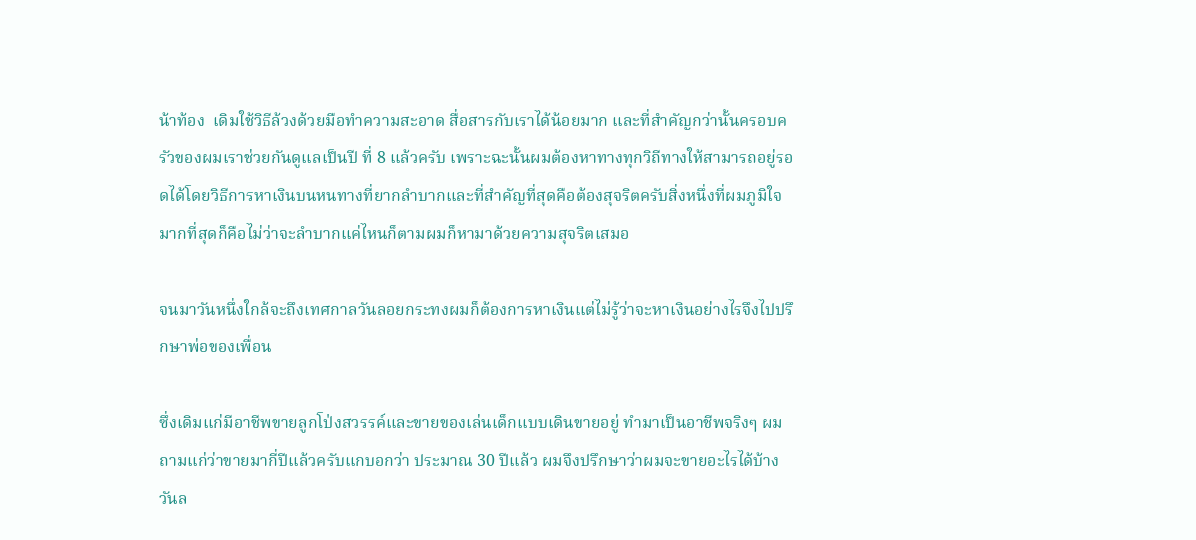น้าท้อง  เดิมใช้วิธีล้วงด้วยมือทำความสะอาด สื่อสารกับเราได้น้อยมาก และที่สำคัญกว่านั้นครอบครัวของผมเราช่วยกันดูแลเป็นปี ที่ 8 แล้วครับ เพราะฉะนั้นผมต้องหาทางทุกวิถีทางให้สามารถอยู่รอดได้โดยวิธีการหาเงินบนหนทางที่ยากลำบากและที่สำคัญที่สุดคือต้องสุจริตครับสิ่งหนึ่งที่ผมภูมิใจมากที่สุดก็คือไม่ว่าจะลำบากแค่ไหนก็ตามผมก็หามาด้วยความสุจริตเสมอ

จนมาวันหนึ่งใกล้จะถึงเทศกาลวันลอยกระทงผมก็ต้องการหาเงินแต่ไม่รู้ว่าจะหาเงินอย่างไรจึงไปปรึกษาพ่อของเพื่อน

ซึ่งเดิมแก่มีอาชีพขายลูกโป่งสวรรค์และขายของเล่นเด็กแบบเดินขายอยู่ ทำมาเป็นอาชีพจริงๆ ผมถามแก่ว่าขายมากี่ปีแล้วครับแกบอกว่า ประมาณ 30 ปีแล้ว ผมจึงปรึกษาว่าผมจะขายอะไรได้บ้างวันล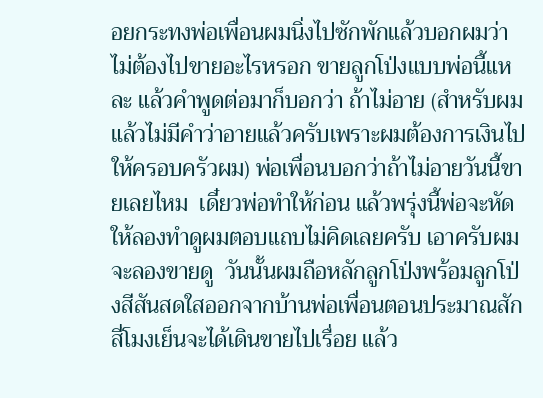อยกระทงพ่อเพื่อนผมนิ่งไปซักพักแล้วบอกผมว่าไม่ต้องไปขายอะไรหรอก ขายลูกโป่งแบบพ่อนี้แหละ แล้วคำพูดต่อมาก็บอกว่า ถ้าไม่อาย (สำหรับผมแล้วไม่มีคำว่าอายแล้วครับเพราะผมต้องการเงินไปให้ครอบครัวผม) พ่อเพื่อนบอกว่าถ้าไม่อายวันนี้ขายเลยไหม  เดี๋ยวพ่อทำให้ก่อน แล้วพรุ่งนี้พ่อจะหัดให้ลองทำดูผมตอบแถบไม่คิดเลยครับ เอาครับผมจะลองขายดู  วันนั้นผมถือหลักลูกโป่งพร้อมลูกโป่งสีสันสดใสออกจากบ้านพ่อเพื่อนตอนประมาณสักสี่โมงเย็นจะได้เดินขายไปเรื่อย แล้ว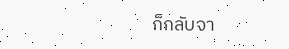ก็กลับจา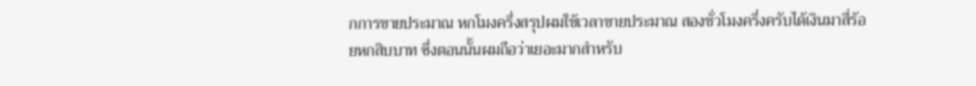กการขายประมาณ หกโมงครึ่งสรุปผมใช้เวลาขายประมาณ สองชั่วโมงครึ่งครับได้เงินมาสี่ร้อยหกสิบบาท ซึ่งตอนนั้นผมถือว่าเยอะมากสำหรับ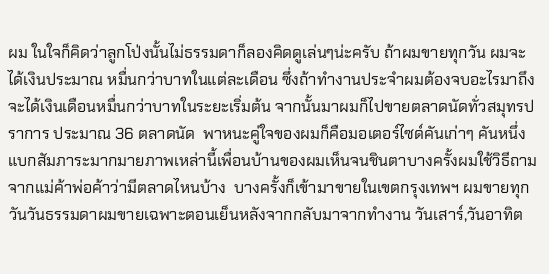ผม ในใจก็คิดว่าลูกโป่งนั้นไม่ธรรมดาก็ลองคิดดูเล่นๆน่ะครับ ถ้าผมขายทุกวัน ผมจะได้เงินประมาณ หมื่นกว่าบาทในแต่ละเดือน ซึ่งถ้าทำงานประจำผมต้องจบอะไรมาถึงจะได้เงินเดือนหมื่นกว่าบาทในระยะเริ่มต้น จากนั้นมาผมก็ไปขายตลาดนัดทั่วสมุทรปราการ ประมาณ 36 ตลาดนัด  พาหนะคู่ใจของผมก็คือมอเตอร์ไซด์คันเก่าๆ คันหนึ่ง แบกสัมภาระมากมายภาพเหล่านี้เพื่อนบ้านของผมเห็นจนชินตาบางครั้งผมใช้วิธีถามจากแม่ค้าพ่อค้าว่ามีตลาดไหนบ้าง  บางครั้งก็เข้ามาขายในเขตกรุงเทพฯ ผมขายทุกวันวันธรรมดาผมขายเฉพาะตอนเย็นหลังจากกลับมาจากทำงาน วันเสาร์,วันอาทิต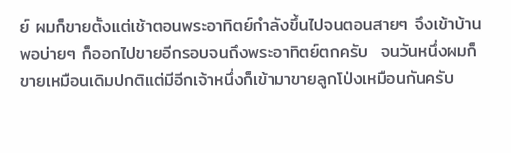ย์ ผมก็ขายตั้งแต่เช้าตอนพระอาทิตย์กำลังขึ้นไปจนตอนสายๆ จึงเข้าบ้าน พอบ่ายๆ ก็ออกไปขายอีกรอบจนถึงพระอาทิตย์ตกครับ  จนวันหนึ่งผมก็ขายเหมือนเดิมปกติแต่มีอีกเจ้าหนึ่งก็เข้ามาขายลูกโป่งเหมือนกันครับ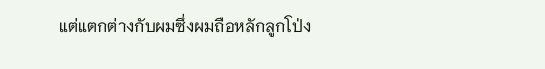แต่แตกต่างกับผมซึ่งผมถือหลักลูกโป่ง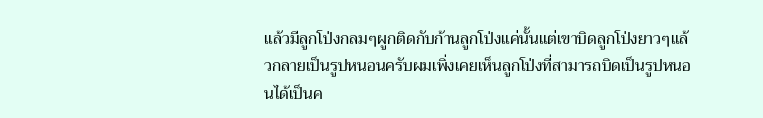แล้วมีลูกโป่งกลมๆผูกติดกับก้านลูกโป่งแค่นั้นแต่เขาบิดลูกโป่งยาวๆแล้วกลายเป็นรูปหนอนครับผมเพิ่งเคยเห็นลูกโป่งที่สามารถบิดเป็นรูปหนอนได้เป็นค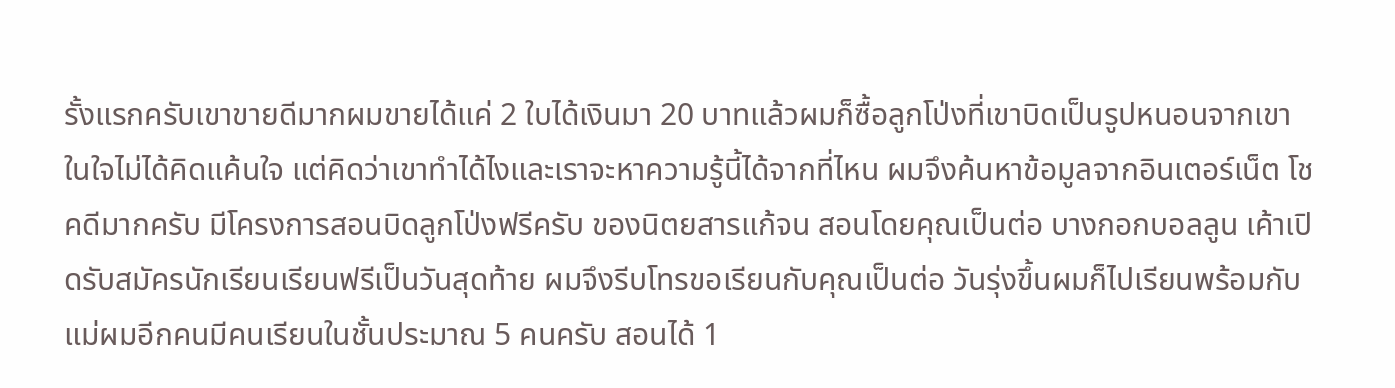รั้งแรกครับเขาขายดีมากผมขายได้แค่ 2 ใบได้เงินมา 20 บาทแล้วผมก็ซื้อลูกโป่งที่เขาบิดเป็นรูปหนอนจากเขา ในใจไม่ได้คิดแค้นใจ แต่คิดว่าเขาทำได้ไงและเราจะหาความรู้นี้ได้จากที่ไหน ผมจึงค้นหาข้อมูลจากอินเตอร์เน็ต โชคดีมากครับ มีโครงการสอนบิดลูกโป่งฟรีครับ ของนิตยสารแก้จน สอนโดยคุณเป็นต่อ บางกอกบอลลูน เค้าเปิดรับสมัครนักเรียนเรียนฟรีเป็นวันสุดท้าย ผมจึงรีบโทรขอเรียนกับคุณเป็นต่อ วันรุ่งขึ้นผมก็ไปเรียนพร้อมกับแม่ผมอีกคนมีคนเรียนในชั้นประมาณ 5 คนครับ สอนได้ 1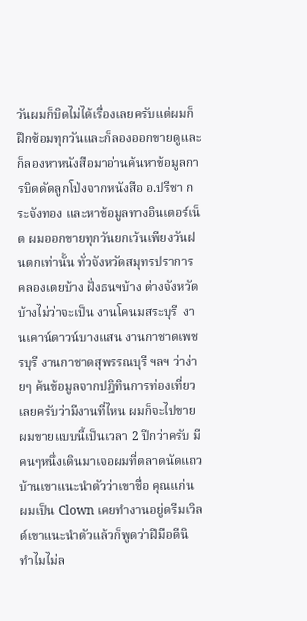วันผมก็บิดไม่ได้เรื่องเลยครับแต่ผมก็ฝึกซ้อมทุกวันและก็ลองออกขายดูและก็ลองหาหนังสือมาอ่านค้นหาข้อมูลการบิดดัดลูกโป่งจากหนังสือ อ.ปรีชา กระจังทอง และหาข้อมูลทางอินเตอร์เน็ต ผมออกขายทุกวันยกเว้นเพียงวันฝนตกเท่านั้น ทั่วจังหวัดสมุทรปราการ คลองเตยบ้าง ฝั่งธนฯบ้าง ต่างจังหวัดบ้างไม่ว่าจะเป็น งานโคนมสระบุรี  งานเคาน์ดาวน์บางแสน งานกาชาดเพชรบุรี งานกาชาดสุพรรณบุรี ฯลฯ ว่าง่ายๆ ค้นข้อมูลจากปฎิทินการท่องเที่ยวเลยครับว่ามีงานที่ไหน ผมก็จะไปขาย ผมขายแบบนี้เป็นเวลา 2 ปีกว่าครับ มีคนๆหนึ่งเดินมาเจอผมที่ตลาดนัดแถวบ้านเขาแนะนำตัวว่าเขาชื่อ คุณแก่น ผมเป็น Clown เคยทำงานอยู่ดรีมเวิลด์เขาแนะนำตัวแล้วก็พูดว่าฝีมือดีนิ ทำไมไม่ล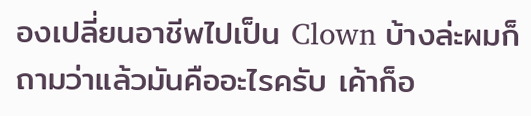องเปลี่ยนอาชีพไปเป็น Clown บ้างล่ะผมก็ถามว่าแล้วมันคืออะไรครับ เค้าก็อ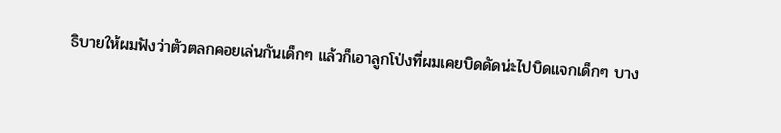ธิบายให้ผมฟังว่าตัวตลกคอยเล่นกันเด็กๆ แล้วก็เอาลูกโป่งที่ผมเคยบิดดัดน่ะไปบิดแจกเด็กๆ บาง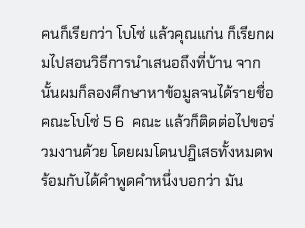คนก็เรียกว่า โบโซ่ แล้วคุณแก่น ก็เรียกผมไปสอนวิธีการนำเสนอถึงที่บ้าน จากนั้นผมก็ลองศึกษาหาข้อมูลจนได้รายชื่อ คณะโบโซ่ 5 6  คณะ แล้วก็ติดต่อไปขอร่วมงานด้วย โดยผมโดนปฎิเสธทั้งหมดพร้อมกับได้คำพูดคำหนึ่งบอกว่า มัน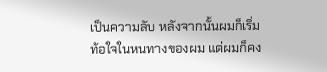เป็นความลับ หลังจากนั้นผมก็เริ่มท้อใจในหนทางของผม แต่ผมก็คง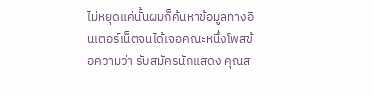ไม่หยุดแค่นั้นผมก็ค้นหาข้อมูลทางอินเตอร์เน็ตจนได้เจอคณะหนึ่งโพสข้อความว่า รับสมัครนักแสดง คุณส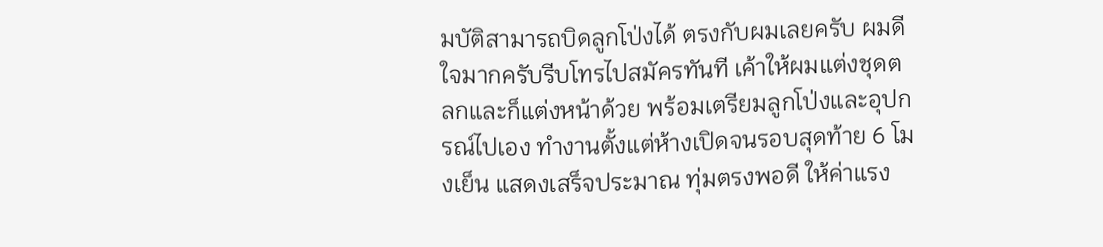มบัติสามารถบิดลูกโป่งได้ ตรงกับผมเลยครับ ผมดีใจมากครับรีบโทรไปสมัครทันที เค้าให้ผมแต่งชุดตลกและก็แต่งหน้าด้วย พร้อมเตรียมลูกโป่งและอุปกรณ์ไปเอง ทำงานตั้งแต่ห้างเปิดจนรอบสุดท้าย 6 โมงเย็น แสดงเสร็จประมาณ ทุ่มตรงพอดี ให้ค่าแรง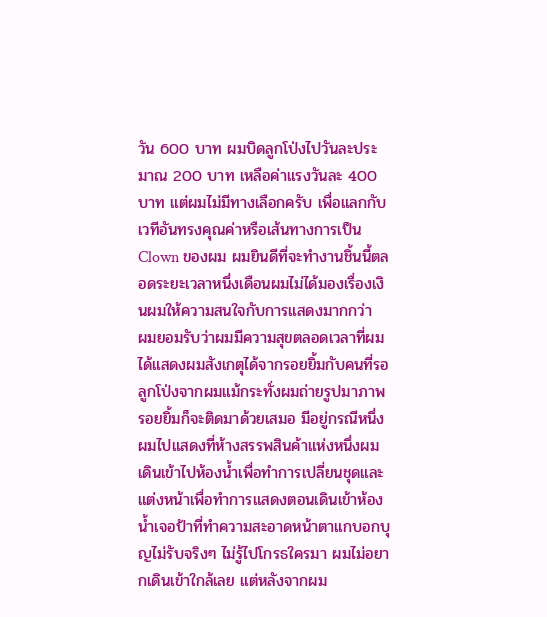วัน 600 บาท ผมบิดลูกโป่งไปวันละประมาณ 200 บาท เหลือค่าแรงวันละ 400 บาท แต่ผมไม่มีทางเลือกครับ เพื่อแลกกับเวทีอันทรงคุณค่าหรือเส้นทางการเป็น Clown ของผม ผมยินดีที่จะทำงานชิ้นนี้ตลอดระยะเวลาหนึ่งเดือนผมไม่ได้มองเรื่องเงินผมให้ความสนใจกับการแสดงมากกว่า  ผมยอมรับว่าผมมีความสุขตลอดเวลาที่ผมได้แสดงผมสังเกตุได้จากรอยยิ้มกับคนที่รอลูกโป่งจากผมแม้กระทั่งผมถ่ายรูปมาภาพรอยยิ้มก็จะติดมาด้วยเสมอ มีอยู่กรณีหนึ่งผมไปแสดงที่ห้างสรรพสินค้าแห่งหนึ่งผมเดินเข้าไปห้องน้ำเพื่อทำการเปลี่ยนชุดและแต่งหน้าเพื่อทำการแสดงตอนเดินเข้าห้องน้ำเจอป้าที่ทำความสะอาดหน้าตาแกบอกบุญไม่รับจริงๆ ไม่รู้ไปโกรธใครมา ผมไม่อยากเดินเข้าใกล้เลย แต่หลังจากผม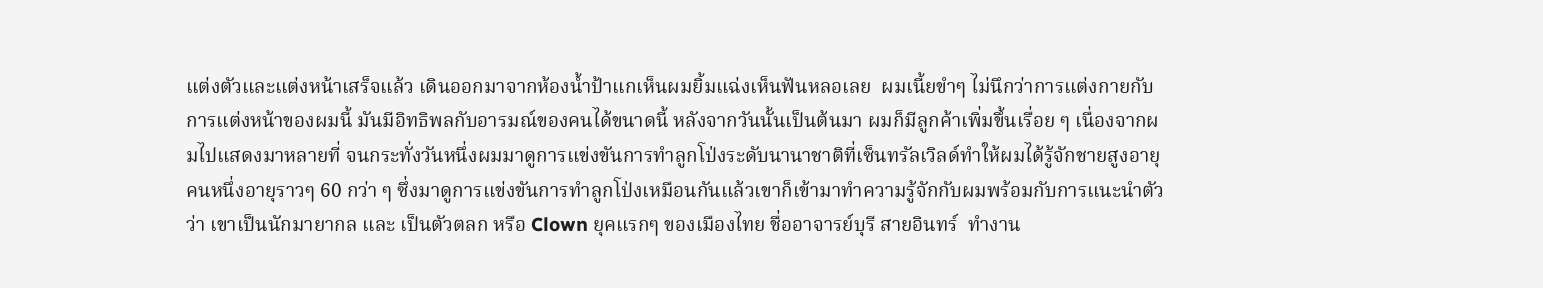แต่งตัวและแต่งหน้าเสร็จแล้ว เดินออกมาจากห้องน้ำป้าแกเห็นผมยิ้มแฉ่งเห็นฟันหลอเลย  ผมเนี้ยขำๆ ไม่นึกว่าการแต่งกายกับการแต่งหน้าของผมนี้ มันมีอิทธิพลกับอารมณ์ของคนได้ขนาดนี้ หลังจากวันนั้นเป็นต้นมา ผมก็มีลูกค้าเพิ่มขึ้นเรื่อย ๆ เนื่องจากผมไปแสดงมาหลายที่ จนกระทั่งวันหนึ่งผมมาดูการแข่งขันการทำลูกโป่งระดับนานาชาติที่เซ็นทรัลเวิลด์ทำให้ผมได้รู้จักชายสูงอายุคนหนึ่งอายุราวๆ 60 กว่า ๆ ซึ่งมาดูการแข่งขันการทำลูกโป่งเหมือนกันแล้วเขาก็เข้ามาทำความรู้จักกับผมพร้อมกับการแนะนำตัวว่า เขาเป็นนักมายากล และ เป็นตัวตลก หรือ Clown ยุคแรกๆ ของเมืองไทย ชื่ออาจารย์บุรี สายอินทร์  ทำงาน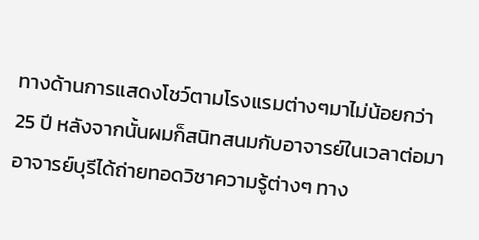ทางด้านการแสดงโชว์ตามโรงแรมต่างๆมาไม่น้อยกว่า 25 ปี หลังจากนั้นผมก็สนิทสนมกับอาจารย์ในเวลาต่อมา อาจารย์บุรีได้ถ่ายทอดวิชาความรู้ต่างๆ ทาง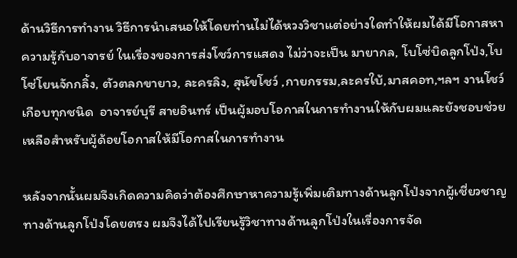ด้านวิธีการทำงาน วิธีการนำเสนอให้โดยท่านไม่ได้หวงวิชาแต่อย่างใดทำให้ผมได้มีโอกาสหาความรู้กับอาจารย์ ในเรื่องของการส่งโชว์การแสดง ไม่ว่าจะเป็น มายากล, โบโซ่บิดลูกโป่ง,โบโซ่โยนจักกลิ้ง, ตัวตลกขายาว, ละครลิง, สุนัขโชว์ ,กายกรรม,ละครใบ้,มาสคอท,ฯลฯ งานโชว์เกือบทุกชนิด  อาจารย์บุรี สายอินทร์ เป็นผู้มอบโอกาสในการทำงานให้กับผมและยังชอบช่วยเหลือสำหรับผู้ด้อยโอกาสให้มีโอกาสในการทำงาน

หลังจากนั้นผมจึงเกิดความคิดว่าต้องศึกษาหาความรู้เพิ่มเติมทางด้านลูกโป่งจากผู้เชี่ยวชาญทางด้านลูกโป่งโดยตรง ผมจึงได้ไปเรียนรู้วิชาทางด้านลูกโป่งในเรื่องการจัด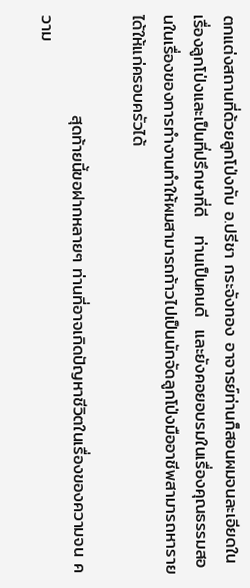ตกแต่งสถานที่ด้วยลูกโป่งกับ อ.ปรีชา กระจังทอง อาจารย์ท่านก็สอนผมจนละเอียดในเรื่องลูกโป่งและเป็นที่ปรึกษาที่ดี   ท่านเป็นคนดี  และยังคอยอบรมในเรื่องคุณธรรมสอนในเรื่องของการทำงานทำให้ผมสามารถก้าวไปเป็นนักจัดลูกโป่งมืออาชีพสามารถหารายได้ให้แก่ครอบครัวได้

                สุดท้ายนี้ขอฝากหลายๆ ท่านที่อาจเกิดปัญหาชีวิตในเรื่องของความจน ความ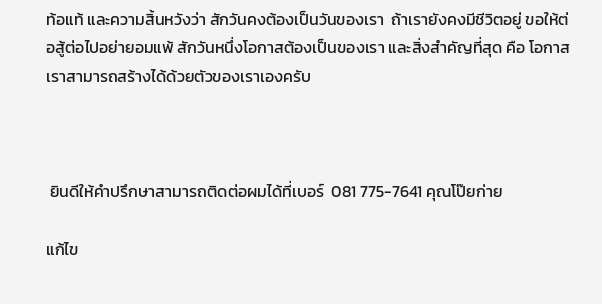ท้อแท้ และความสิ้นหวังว่า สักวันคงต้องเป็นวันของเรา  ถ้าเรายังคงมีชีวิตอยู่ ขอให้ต่อสู้ต่อไปอย่ายอมแพ้ สักวันหนึ่งโอกาสต้องเป็นของเรา และสิ่งสำคัญที่สุด คือ โอกาสเราสามารถสร้างได้ด้วยตัวของเราเองครับ



 ยินดีให้คำปรึกษาสามารถติดต่อผมได้ที่เบอร์  081 775-7641 คุณโป๊ยก่าย

แก้ไข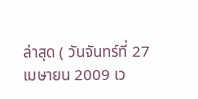ล่าสุด ( วันจันทร์ที่ 27 เมษายน 2009 เว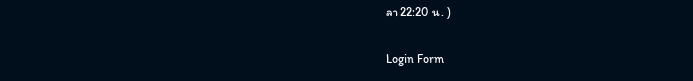ลา 22:20 น. )

Login Form